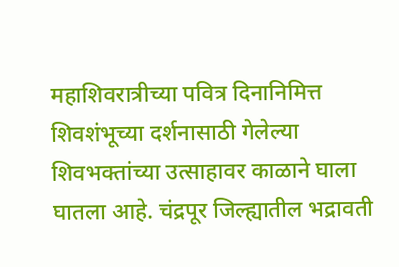महाशिवरात्रीच्या पवित्र दिनानिमित्त शिवशंभूच्या दर्शनासाठी गेलेल्या शिवभक्तांच्या उत्साहावर काळाने घाला घातला आहे. चंद्रपूर जिल्ह्यातील भद्रावती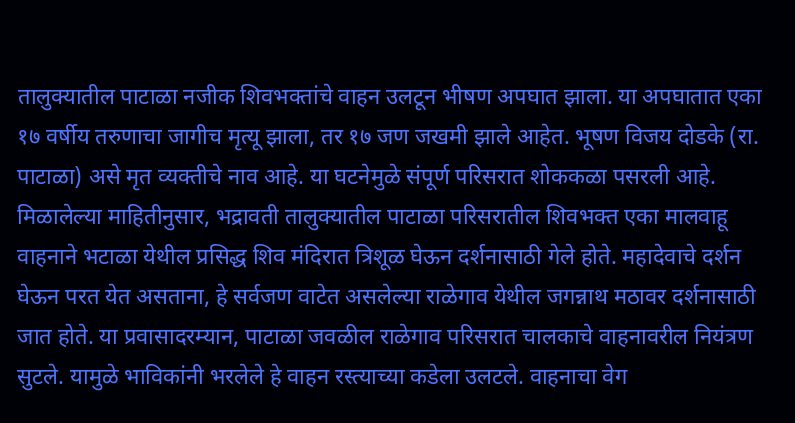तालुक्यातील पाटाळा नजीक शिवभक्तांचे वाहन उलटून भीषण अपघात झाला. या अपघातात एका १७ वर्षीय तरुणाचा जागीच मृत्यू झाला, तर १७ जण जखमी झाले आहेत. भूषण विजय दोडके (रा. पाटाळा) असे मृत व्यक्तीचे नाव आहे. या घटनेमुळे संपूर्ण परिसरात शोककळा पसरली आहे.
मिळालेल्या माहितीनुसार, भद्रावती तालुक्यातील पाटाळा परिसरातील शिवभक्त एका मालवाहू वाहनाने भटाळा येथील प्रसिद्ध शिव मंदिरात त्रिशूळ घेऊन दर्शनासाठी गेले होते. महादेवाचे दर्शन घेऊन परत येत असताना, हे सर्वजण वाटेत असलेल्या राळेगाव येथील जगन्नाथ मठावर दर्शनासाठी जात होते. या प्रवासादरम्यान, पाटाळा जवळील राळेगाव परिसरात चालकाचे वाहनावरील नियंत्रण सुटले. यामुळे भाविकांनी भरलेले हे वाहन रस्त्याच्या कडेला उलटले. वाहनाचा वेग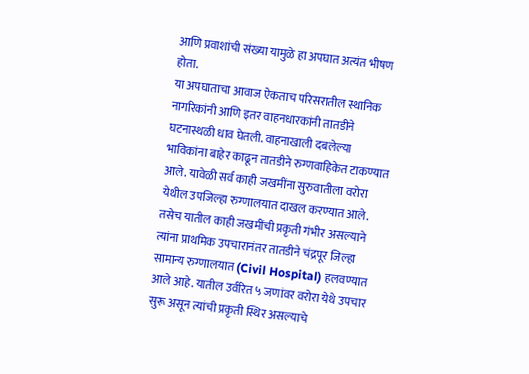आणि प्रवाशांची संख्या यामुळे हा अपघात अत्यंत भीषण होता.
या अपघाताचा आवाज ऐकताच परिसरातील स्थानिक नागरिकांनी आणि इतर वाहनधारकांनी तातडीने घटनास्थळी धाव घेतली. वाहनाखाली दबलेल्या भाविकांना बाहेर काढून तातडीने रुग्णवाहिकेत टाकण्यात आले. यावेळी सर्व काही जखमींना सुरुवातीला वरोरा येथील उपजिल्हा रुग्णालयात दाखल करण्यात आले. तसेच यातील काही जखमींची प्रकृती गंभीर असल्याने त्यांना प्राथमिक उपचारानंतर तातडीने चंद्रपूर जिल्हा सामान्य रुग्णालयात (Civil Hospital) हलवण्यात आले आहे. यातील उर्वरित ५ जणांवर वरोरा येथे उपचार सुरू असून त्यांची प्रकृती स्थिर असल्याचे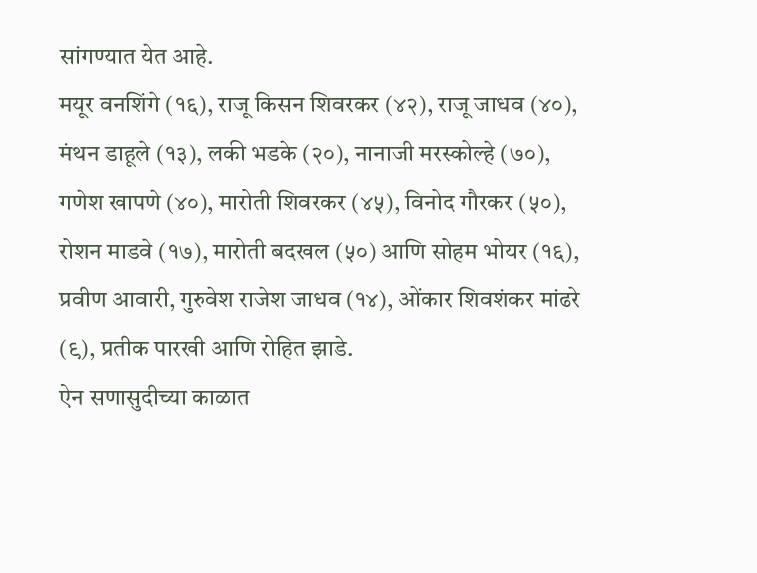सांगण्यात येत आहे.
मयूर वनशिंगे (१६), राजू किसन शिवरकर (४२), राजू जाधव (४०), मंथन डाहूले (१३), लकी भडके (२०), नानाजी मरस्कोल्हे (७०), गणेश खापणे (४०), मारोती शिवरकर (४५), विनोद गौरकर (५०), रोशन माडवे (१७), मारोती बदखल (५०) आणि सोहम भोयर (१६), प्रवीण आवारी, गुरुवेश राजेश जाधव (१४), ओंकार शिवशंकर मांढरे (९), प्रतीक पारखी आणि रोहित झाडे.
ऐन सणासुदीच्या काळात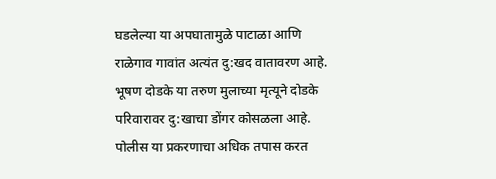घडलेल्या या अपघातामुळे पाटाळा आणि राळेगाव गावांत अत्यंत दु:खद वातावरण आहे. भूषण दोडके या तरुण मुलाच्या मृत्यूने दोडके परिवारावर दु:खाचा डोंगर कोसळला आहे. पोलीस या प्रकरणाचा अधिक तपास करत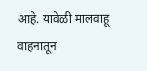आहे. यावेळी मालवाहू वाहनातून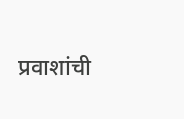प्रवाशांची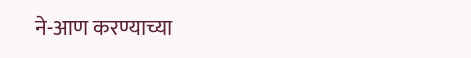ने-आण करण्याच्या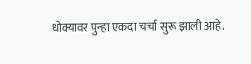धोक्यावर पुन्हा एकदा चर्चा सुरू झाली आहे.